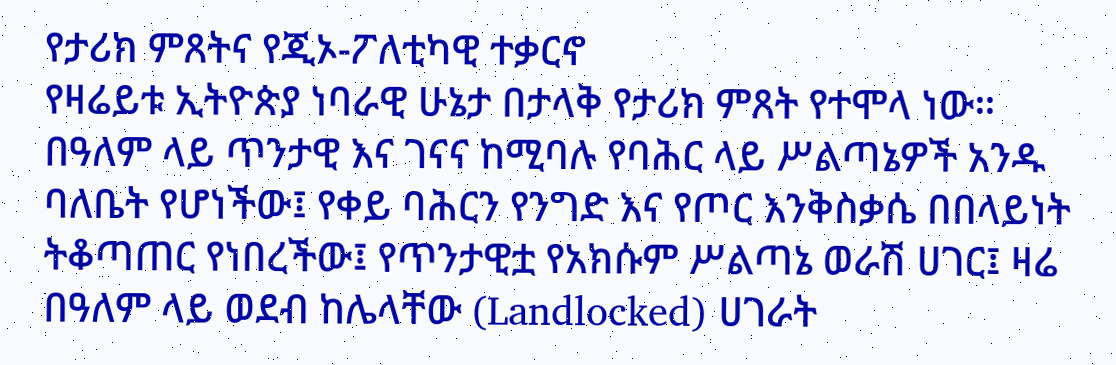የታሪክ ምጸትና የጂኦ-ፖለቲካዊ ተቃርኖ
የዛሬይቱ ኢትዮጵያ ነባራዊ ሁኔታ በታላቅ የታሪክ ምጸት የተሞላ ነው። በዓለም ላይ ጥንታዊ እና ገናና ከሚባሉ የባሕር ላይ ሥልጣኔዎች አንዱ ባለቤት የሆነችው፤ የቀይ ባሕርን የንግድ እና የጦር እንቅስቃሴ በበላይነት ትቆጣጠር የነበረችው፤ የጥንታዊቷ የአክሱም ሥልጣኔ ወራሽ ሀገር፤ ዛሬ በዓለም ላይ ወደብ ከሌላቸው (Landlocked) ሀገራት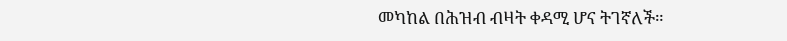መካከል በሕዝብ ብዛት ቀዳሚ ሆና ትገኛለች።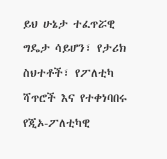ይህ ሁኔታ ተፈጥሯዊ ግዴታ ሳይሆን፣ የታሪክ ስህተቶች፣ የፖለቲካ ሻጥሮች እና የተቀነባበሩ የጂኦ-ፖለቲካዊ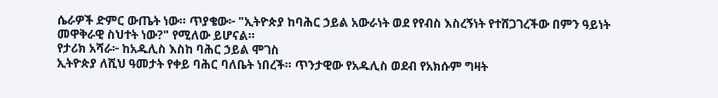ሴራዎች ድምር ውጤት ነው። ጥያቄው፦ "ኢትዮጵያ ከባሕር ኃይል አውራነት ወደ የየብስ እስረኝነት የተሸጋገረችው በምን ዓይነት መዋቅራዊ ስህተት ነው?" የሚለው ይሆናል።
የታሪክ አሻራ፦ ከአዱሊስ እስከ ባሕር ኃይል ሞገስ
ኢትዮጵያ ለሺህ ዓመታት የቀይ ባሕር ባለቤት ነበረች። ጥንታዊው የአዱሊስ ወደብ የአክሱም ግዛት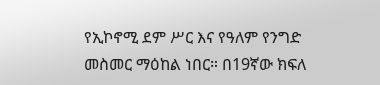የኢኮኖሚ ደም ሥር እና የዓለም የንግድ መስመር ማዕከል ነበር። በ19ኛው ክፍለ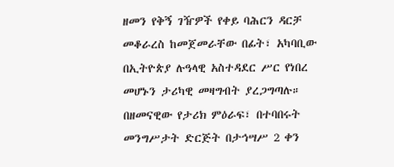ዘመን የቅኝ ገዥዎች የቀይ ባሕርን ዳርቻ መቆራረስ ከመጀመራቸው በፊት፣ አካባቢው በኢትዮጵያ ሉዓላዊ አስተዳደር ሥር የነበረ መሆኑን ታሪካዊ መዛግብት ያረጋግጣሉ።
በዘመናዊው የታሪክ ምዕራፍ፣ በተባበሩት መንግሥታት ድርጅት በታኅሣሥ 2 ቀን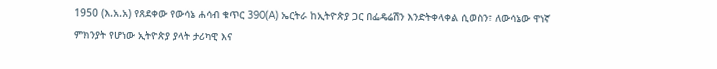1950 (እ.አ.አ) የጸደቀው የውሳኔ ሐሳብ ቁጥር 390(A) ኤርትራ ከኢትዮጵያ ጋር በፌዴሬሽን እንድትቀላቀል ሲወስን፣ ለውሳኔው ዋነኛ ምክንያት የሆነው ኢትዮጵያ ያላት ታሪካዊ እና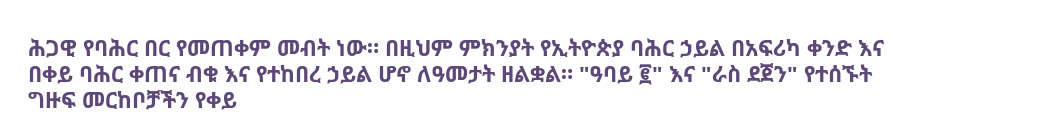ሕጋዊ የባሕር በር የመጠቀም መብት ነው። በዚህም ምክንያት የኢትዮጵያ ባሕር ኃይል በአፍሪካ ቀንድ እና በቀይ ባሕር ቀጠና ብቁ እና የተከበረ ኃይል ሆኖ ለዓመታት ዘልቋል። "ዓባይ ፪" እና "ራስ ደጀን" የተሰኙት ግዙፍ መርከቦቻችን የቀይ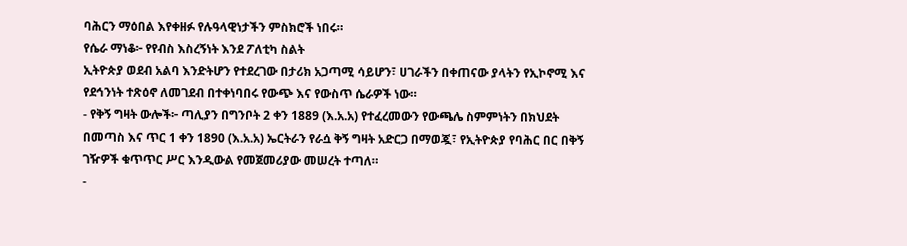ባሕርን ማዕበል እየቀዘፉ የሉዓላዊነታችን ምስክሮች ነበሩ።
የሴራ ማነቆ፦ የየብስ እስረኝነት እንደ ፖለቲካ ስልት
ኢትዮጵያ ወደብ አልባ እንድትሆን የተደረገው በታሪክ አጋጣሚ ሳይሆን፣ ሀገራችን በቀጠናው ያላትን የኢኮኖሚ እና የደኅንነት ተጽዕኖ ለመገደብ በተቀነባበሩ የውጭ እና የውስጥ ሴራዎች ነው።
- የቅኝ ግዛት ውሎች፦ ጣሊያን በግንቦት 2 ቀን 1889 (እ.አ.አ) የተፈረመውን የውጫሌ ስምምነትን በክህደት በመጣስ እና ጥር 1 ቀን 1890 (እ.አ.አ) ኤርትራን የራሷ ቅኝ ግዛት አድርጋ በማወጇ፣ የኢትዮጵያ የባሕር በር በቅኝ ገዥዎች ቁጥጥር ሥር እንዲውል የመጀመሪያው መሠረት ተጣለ።
-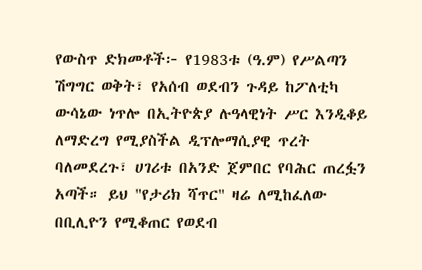የውስጥ ድክመቶች፦ የ1983ቱ (ዓ.ም) የሥልጣን ሽግግር ወቅት፣ የአሰብ ወደብን ጉዳይ ከፖለቲካ ውሳኔው ነጥሎ በኢትዮጵያ ሉዓላዊነት ሥር እንዲቆይ ለማድረግ የሚያስችል ዲፕሎማሲያዊ ጥረት ባለመደረጉ፣ ሀገሪቱ በአንድ ጀምበር የባሕር ጠረፏን አጣች። ይህ "የታሪክ ሻጥር" ዛሬ ለሚከፈለው በቢሊዮን የሚቆጠር የወደብ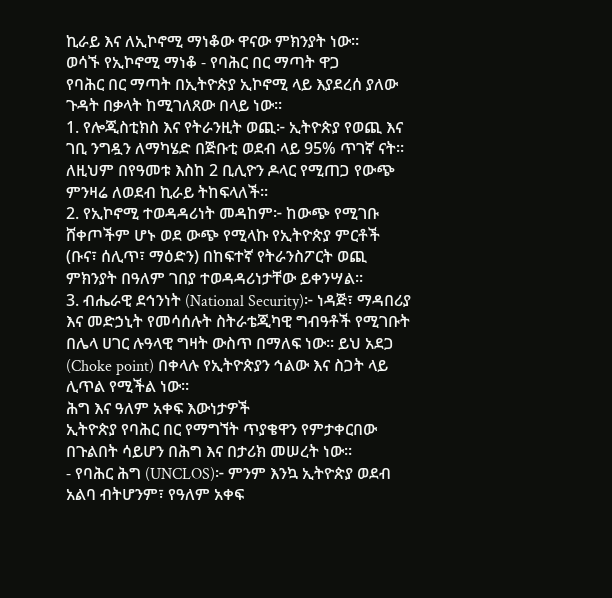ኪራይ እና ለኢኮኖሚ ማነቆው ዋናው ምክንያት ነው።
ወሳኙ የኢኮኖሚ ማነቆ - የባሕር በር ማጣት ዋጋ
የባሕር በር ማጣት በኢትዮጵያ ኢኮኖሚ ላይ እያደረሰ ያለው ጉዳት በቃላት ከሚገለጸው በላይ ነው።
1. የሎጂስቲክስ እና የትራንዚት ወጪ፦ ኢትዮጵያ የወጪ እና ገቢ ንግዷን ለማካሄድ በጅቡቲ ወደብ ላይ 95% ጥገኛ ናት። ለዚህም በየዓመቱ እስከ 2 ቢሊዮን ዶላር የሚጠጋ የውጭ ምንዛሬ ለወደብ ኪራይ ትከፍላለች።
2. የኢኮኖሚ ተወዳዳሪነት መዳከም፦ ከውጭ የሚገቡ ሸቀጦችም ሆኑ ወደ ውጭ የሚላኩ የኢትዮጵያ ምርቶች (ቡና፣ ሰሊጥ፣ ማዕድን) በከፍተኛ የትራንስፖርት ወጪ ምክንያት በዓለም ገበያ ተወዳዳሪነታቸው ይቀንሣል።
3. ብሔራዊ ደኅንነት (National Security)፦ ነዳጅ፣ ማዳበሪያ እና መድኃኒት የመሳሰሉት ስትራቴጂካዊ ግብዓቶች የሚገቡት በሌላ ሀገር ሉዓላዊ ግዛት ውስጥ በማለፍ ነው። ይህ አደጋ (Choke point) በቀላሉ የኢትዮጵያን ኅልው እና ስጋት ላይ ሊጥል የሚችል ነው።
ሕግ እና ዓለም አቀፍ እውነታዎች
ኢትዮጵያ የባሕር በር የማግኘት ጥያቄዋን የምታቀርበው በጉልበት ሳይሆን በሕግ እና በታሪክ መሠረት ነው።
- የባሕር ሕግ (UNCLOS)፦ ምንም እንኳ ኢትዮጵያ ወደብ አልባ ብትሆንም፣ የዓለም አቀፍ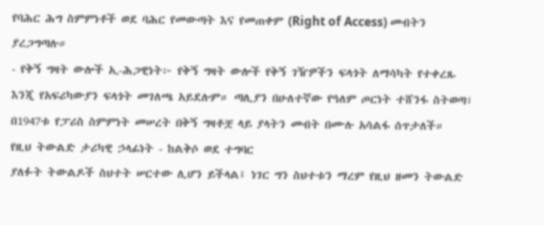የባሕር ሕግ ስምምነቶች ወደ ባሕር የመውጣት እና የመጠቀም (Right of Access) መብትን ያረጋግጣሉ።
- የቅኝ ግዛት ውሎች ኢ-ሕጋዊነት፦ የቅኝ ግዛት ውሎች የቅኝ ገዥዎችን ፍላጎት ለማሳካት የተቀረጹ እንጂ የአፍሪካውያን ፍላጎት መገለጫ አይደሉም። ጣሊያን በሁለተኛው የዓለም ጦርነት ተሸንፋ ስትወጣ፣ በ1947ቱ የፓሪስ ስምምነት መሠረት በቅኝ ግዛቶቿ ላይ ያላትን መብት በሙሉ አሳልፋ ሰጥታለች።
የዚህ ትውልድ ታሪካዊ ኃላፊነት - ከልቅሶ ወደ ተግባር
ያለፉት ትውልዶች ስህተት ሠርተው ሊሆን ይችላል፤ ነገር ግን ስህተቱን ማረም የዚህ ዘመን ትውልድ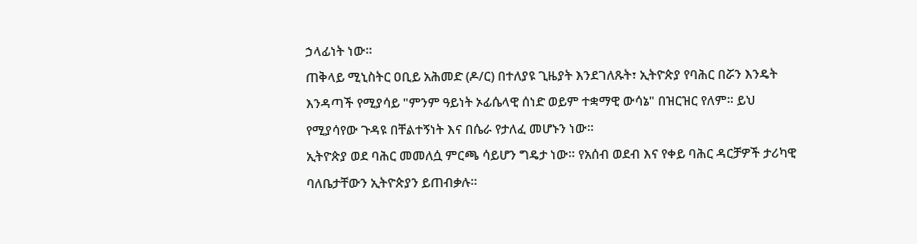ኃላፊነት ነው።
ጠቅላይ ሚኒስትር ዐቢይ አሕመድ (ዶ/ር) በተለያዩ ጊዜያት እንደገለጹት፣ ኢትዮጵያ የባሕር በሯን እንዴት እንዳጣች የሚያሳይ "ምንም ዓይነት ኦፊሴላዊ ሰነድ ወይም ተቋማዊ ውሳኔ" በዝርዝር የለም። ይህ የሚያሳየው ጉዳዩ በቸልተኝነት እና በሴራ የታለፈ መሆኑን ነው።
ኢትዮጵያ ወደ ባሕር መመለሷ ምርጫ ሳይሆን ግዴታ ነው። የአሰብ ወደብ እና የቀይ ባሕር ዳርቻዎች ታሪካዊ ባለቤታቸውን ኢትዮጵያን ይጠብቃሉ።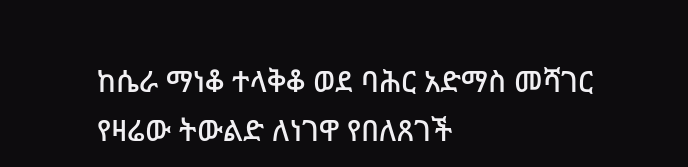ከሴራ ማነቆ ተላቅቆ ወደ ባሕር አድማስ መሻገር የዛሬው ትውልድ ለነገዋ የበለጸገች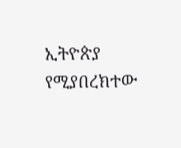ኢትዮጵያ የሚያበረክተው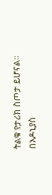ትልቁ የታሪክ ስጦታ ይሆናል።
በአዶኒያስ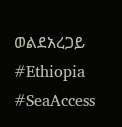ወልደአረጋይ
#Ethiopia #SeaAccess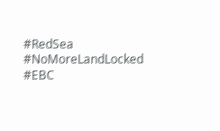#RedSea #NoMoreLandLocked #EBC